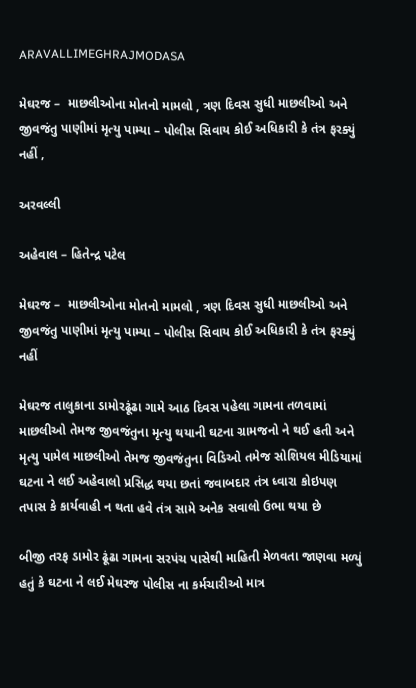ARAVALLIMEGHRAJMODASA

મેઘરજ –  માછલીઓના મોતનો મામલો , ત્રણ દિવસ સુધી માછલીઓ અને જીવજંતુ પાણીમાં મૃત્યુ પામ્યા – પોલીસ સિવાય કોઈ અધિકારી કે તંત્ર ફરક્યું નહીં ,

અરવલ્લી

અહેવાલ – હિતેન્દ્ર પટેલ

મેઘરજ –  માછલીઓના મોતનો મામલો , ત્રણ દિવસ સુધી માછલીઓ અને જીવજંતુ પાણીમાં મૃત્યુ પામ્યા – પોલીસ સિવાય કોઈ અધિકારી કે તંત્ર ફરક્યું નહીં

મેઘરજ તાલુકાના ડામોરઢૂંઢા ગામે આઠ દિવસ પહેલા ગામના તળવામાં માછલીઓ તેમજ જીવજંતુના મૃત્યુ થયાની ઘટના ગ્રામજનો ને થઈ હતી અને મૃત્યુ પામેલ માછલીઓ તેમજ જીવજંતુના વિડિઓ તમેજ સોશિયલ મીડિયામાં ઘટના ને લઈ અહેવાલો પ્રસિદ્ધ થયા છતાં જવાબદાર તંત્ર ધ્વારા કોઇપણ તપાસ કે કાર્યવાહી ન થતા હવે તંત્ર સામે અનેક સવાલો ઉભા થયા છે

બીજી તરફ ડામોર ઢૂંઢા ગામના સરપંચ પાસેથી માહિતી મેળવતા જાણવા મળ્યું હતું કે ઘટના ને લઈ મેઘરજ પોલીસ ના કર્મચારીઓ માત્ર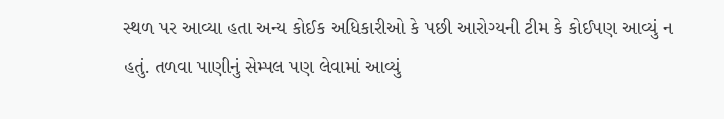સ્થળ પર આવ્યા હતા અન્ય કોઈક અધિકારીઓ કે પછી આરોગ્યની ટીમ કે કોઈપણ આવ્યું ન હતું. તળવા પાણીનું સેમ્પલ પણ લેવામાં આવ્યું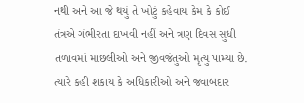નથી અને આ જે થયું તે ખોટું કહેવાય કેમ કે કોઈ તંત્રએ ગંભીરતા દાખવી નહીં અને ત્રણ દિવસ સુધી તળાવમાં માછલીઓ અને જીવજંતુઓ મૃત્યુ પામ્યા છે. ત્યારે કહી શકાય કે અધિકારીઓ અને જવાબદાર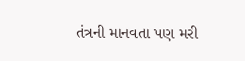તંત્રની માનવતા પણ મરી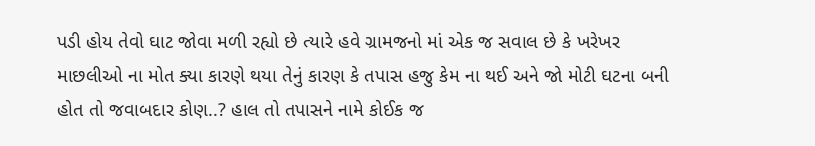પડી હોય તેવો ઘાટ જોવા મળી રહ્યો છે ત્યારે હવે ગ્રામજનો માં એક જ સવાલ છે કે ખરેખર માછલીઓ ના મોત ક્યા કારણે થયા તેનું કારણ કે તપાસ હજુ કેમ ના થઈ અને જો મોટી ઘટના બની હોત તો જવાબદાર કોણ..? હાલ તો તપાસને નામે કોઈક જ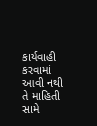કાર્યવાહી કરવામાં આવી નથી તે માહિતી સામે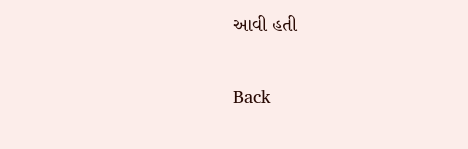આવી હતી

Back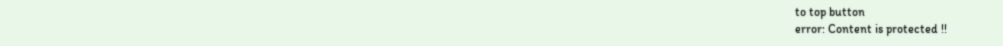to top button
error: Content is protected !!